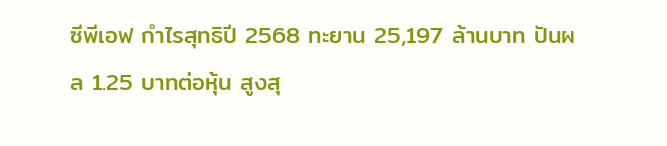ซีพีเอฟ กำไรสุทธิปี 2568 ทะยาน 25,197 ล้านบาท ปันผล 1.25 บาทต่อหุ้น สูงสุ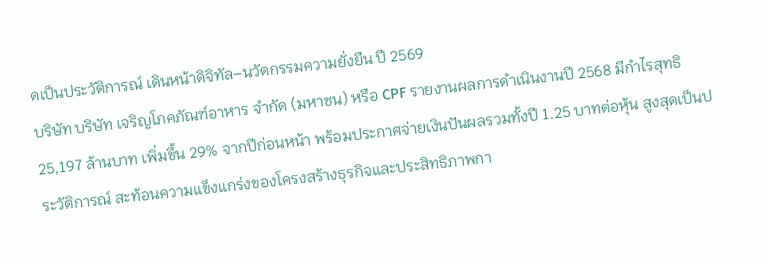ดเป็นประวัติการณ์ เดินหน้าดิจิทัล–นวัตกรรมความยั่งยืน ปี 2569
บริษัท บริษัท เจริญโภคภัณฑ์อาหาร จำกัด (มหาชน) หรือ CPF รายงานผลการดำเนินงานปี 2568 มีกำไรสุทธิ 25,197 ล้านบาท เพิ่มขึ้น 29% จากปีก่อนหน้า พร้อมประกาศจ่ายเงินปันผลรวมทั้งปี 1.25 บาทต่อหุ้น สูงสุดเป็นประวัติการณ์ สะท้อนความแข็งแกร่งของโครงสร้างธุรกิจและประสิทธิภาพกา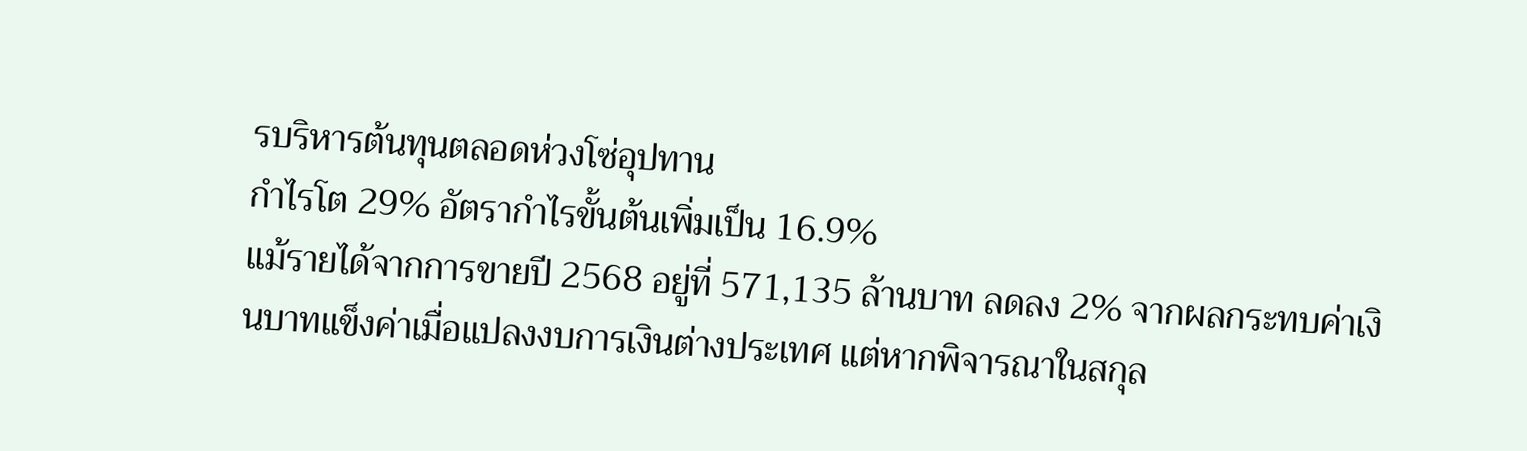รบริหารต้นทุนตลอดห่วงโซ่อุปทาน
กำไรโต 29% อัตรากำไรขั้นต้นเพิ่มเป็น 16.9%
แม้รายได้จากการขายปี 2568 อยู่ที่ 571,135 ล้านบาท ลดลง 2% จากผลกระทบค่าเงินบาทแข็งค่าเมื่อแปลงงบการเงินต่างประเทศ แต่หากพิจารณาในสกุล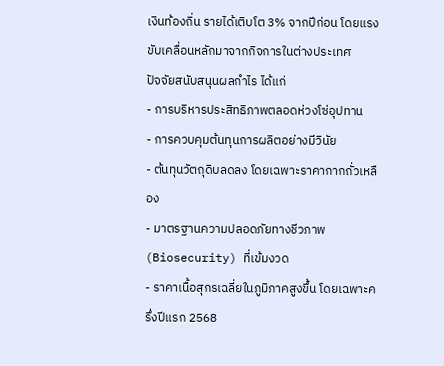เงินท้องถิ่น รายได้เติบโต 3% จากปีก่อน โดยแรงขับเคลื่อนหลักมาจากกิจการในต่างประเทศ
ปัจจัยสนับสนุนผลกำไร ได้แก่
- การบริหารประสิทธิภาพตลอดห่วงโซ่อุปทาน
- การควบคุมต้นทุนการผลิตอย่างมีวินัย
- ต้นทุนวัตถุดิบลดลง โดยเฉพาะราคากากถั่วเหลือง
- มาตรฐานความปลอดภัยทางชีวภาพ (Biosecurity) ที่เข้มงวด
- ราคาเนื้อสุกรเฉลี่ยในภูมิภาคสูงขึ้น โดยเฉพาะครึ่งปีแรก 2568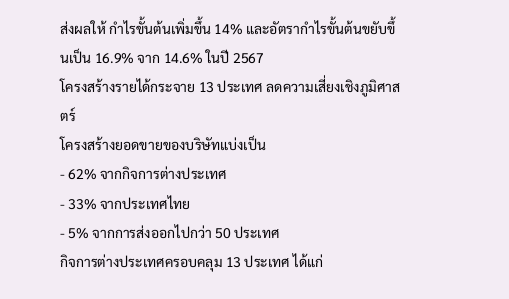ส่งผลให้ กำไรขั้นต้นเพิ่มขึ้น 14% และอัตรากำไรขั้นต้นขยับขึ้นเป็น 16.9% จาก 14.6% ในปี 2567
โครงสร้างรายได้กระจาย 13 ประเทศ ลดความเสี่ยงเชิงภูมิศาสตร์
โครงสร้างยอดขายของบริษัทแบ่งเป็น
- 62% จากกิจการต่างประเทศ
- 33% จากประเทศไทย
- 5% จากการส่งออกไปกว่า 50 ประเทศ
กิจการต่างประเทศครอบคลุม 13 ประเทศ ได้แก่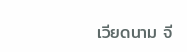เวียดนาม จี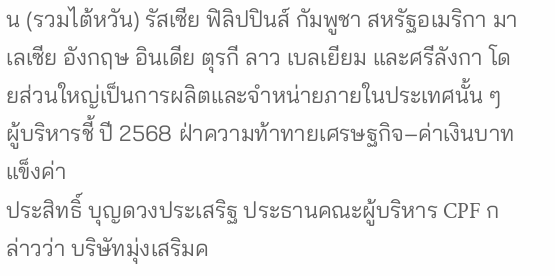น (รวมไต้หวัน) รัสเซีย ฟิลิปปินส์ กัมพูชา สหรัฐอเมริกา มาเลเซีย อังกฤษ อินเดีย ตุรกี ลาว เบลเยียม และศรีลังกา โดยส่วนใหญ่เป็นการผลิตและจำหน่ายภายในประเทศนั้น ๆ
ผู้บริหารชี้ ปี 2568 ฝ่าความท้าทายเศรษฐกิจ–ค่าเงินบาทแข็งค่า
ประสิทธิ์ บุญดวงประเสริฐ ประธานคณะผู้บริหาร CPF กล่าวว่า บริษัทมุ่งเสริมค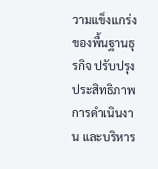วามแข็งแกร่งของพื้นฐานธุรกิจ ปรับปรุงประสิทธิภาพการดำเนินงาน และบริหาร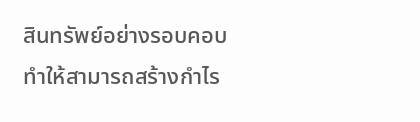สินทรัพย์อย่างรอบคอบ ทำให้สามารถสร้างกำไร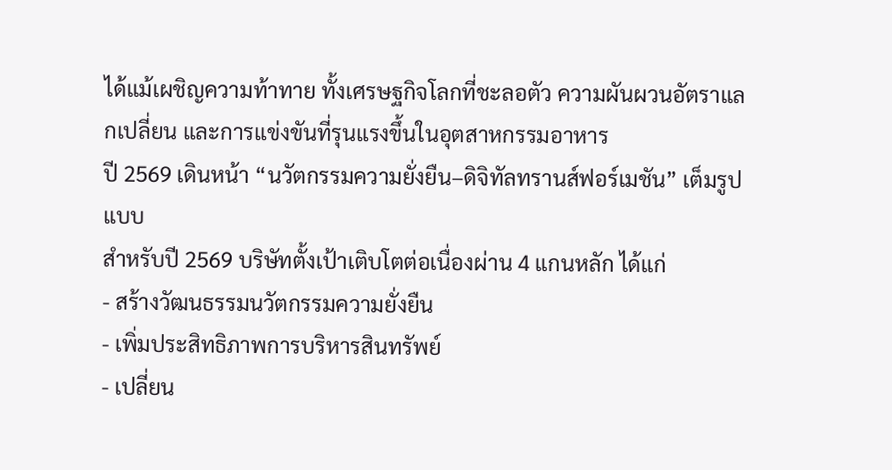ได้แม้เผชิญความท้าทาย ทั้งเศรษฐกิจโลกที่ชะลอตัว ความผันผวนอัตราแลกเปลี่ยน และการแข่งขันที่รุนแรงขึ้นในอุตสาหกรรมอาหาร
ปี 2569 เดินหน้า “นวัตกรรมความยั่งยืน–ดิจิทัลทรานส์ฟอร์เมชัน” เต็มรูปแบบ
สำหรับปี 2569 บริษัทตั้งเป้าเติบโตต่อเนื่องผ่าน 4 แกนหลัก ได้แก่
- สร้างวัฒนธรรมนวัตกรรมความยั่งยืน
- เพิ่มประสิทธิภาพการบริหารสินทรัพย์
- เปลี่ยน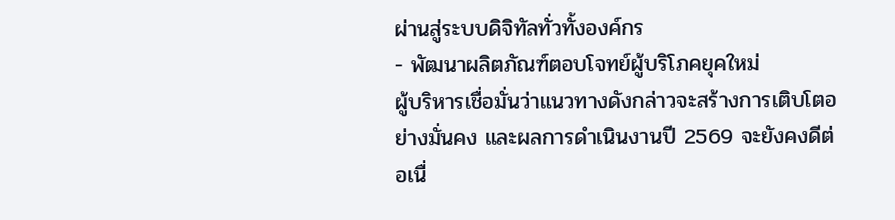ผ่านสู่ระบบดิจิทัลทั่วทั้งองค์กร
- พัฒนาผลิตภัณฑ์ตอบโจทย์ผู้บริโภคยุคใหม่
ผู้บริหารเชื่อมั่นว่าแนวทางดังกล่าวจะสร้างการเติบโตอย่างมั่นคง และผลการดำเนินงานปี 2569 จะยังคงดีต่อเนื่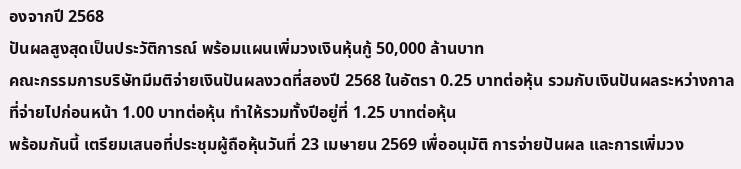องจากปี 2568
ปันผลสูงสุดเป็นประวัติการณ์ พร้อมแผนเพิ่มวงเงินหุ้นกู้ 50,000 ล้านบาท
คณะกรรมการบริษัทมีมติจ่ายเงินปันผลงวดที่สองปี 2568 ในอัตรา 0.25 บาทต่อหุ้น รวมกับเงินปันผลระหว่างกาลที่จ่ายไปก่อนหน้า 1.00 บาทต่อหุ้น ทำให้รวมทั้งปีอยู่ที่ 1.25 บาทต่อหุ้น
พร้อมกันนี้ เตรียมเสนอที่ประชุมผู้ถือหุ้นวันที่ 23 เมษายน 2569 เพื่ออนุมัติ การจ่ายปันผล และการเพิ่มวง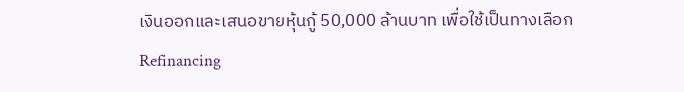เงินออกและเสนอขายหุ้นกู้ 50,000 ล้านบาท เพื่อใช้เป็นทางเลือก Refinancing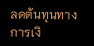ลดต้นทุนทางการเงิ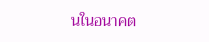นในอนาคต